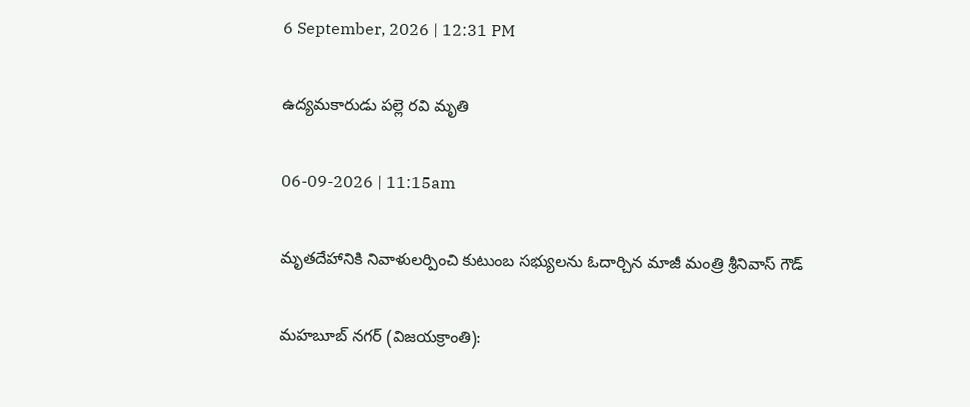6 September, 2026 | 12:31 PM

ఉద్యమకారుడు పల్లె రవి మృతి

06-09-2026 | 11:15am

మృతదేహానికి నివాళులర్పించి కుటుంబ సభ్యులను ఓదార్చిన మాజీ మంత్రి శ్రీనివాస్ గౌడ్

మహబూబ్ నగర్ (విజయక్రాంతి):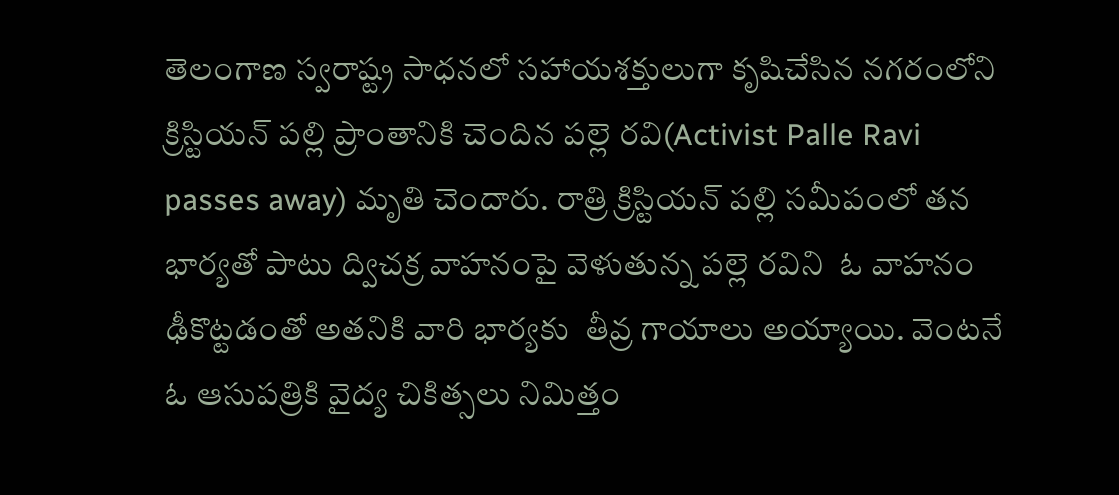తెలంగాణ స్వరాష్ట్ర సాధనలో సహాయశక్తులుగా కృషిచేసిన నగరంలోని క్రిస్టియన్ పల్లి ప్రాంతానికి చెందిన పల్లె రవి(Activist Palle Ravi passes away) మృతి చెందారు. రాత్రి క్రిస్టియన్ పల్లి సమీపంలో తన భార్యతో పాటు ద్విచక్ర వాహనంపై వెళుతున్న పల్లె రవిని  ఓ వాహనం ఢీకొట్టడంతో అతనికి వారి భార్యకు  తీవ్ర గాయాలు అయ్యాయి. వెంటనే ఓ ఆసుపత్రికి వైద్య చికిత్సలు నిమిత్తం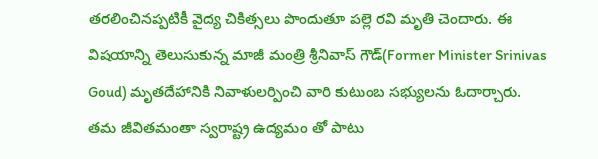తరలించినప్పటికీ వైద్య చికిత్సలు పొందుతూ పల్లె రవి మృతి చెందారు. ఈ విషయాన్ని తెలుసుకున్న మాజీ మంత్రి శ్రీనివాస్ గౌడ్(Former Minister Srinivas Goud) మృతదేహానికి నివాళులర్పించి వారి కుటుంబ సభ్యులను ఓదార్చారు. తమ జీవితమంతా స్వరాష్ట్ర ఉద్యమం తో పాటు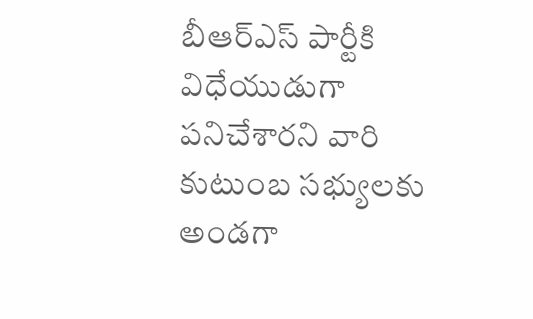బీఆర్ఎస్ పార్టీకి విధేయుడుగా పనిచేశారని వారి కుటుంబ సభ్యులకు అండగా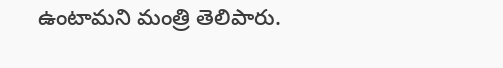ఉంటామని మంత్రి తెలిపారు.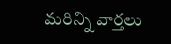మరిన్ని వార్తలు